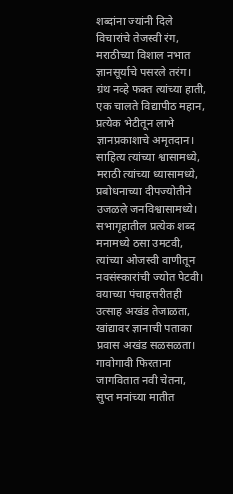शब्दांना ज्यांनी दिले
विचारांचे तेजस्वी रंग,
मराठीच्या विशाल नभात
ज्ञानसूर्याचे पसरले तरंग।
ग्रंथ नव्हे फक्त त्यांच्या हाती,
एक चालते विद्यापीठ महान,
प्रत्येक भेटीतून लाभे
ज्ञानप्रकाशाचे अमृतदान।
साहित्य त्यांच्या श्वासामध्ये,
मराठी त्यांच्या ध्यासामध्ये,
प्रबोधनाच्या दीपज्योतीने
उजळले जनविश्वासामध्ये।
सभागृहातील प्रत्येक शब्द
मनामध्ये ठसा उमटवी,
त्यांच्या ओजस्वी वाणीतून
नवसंस्कारांची ज्योत पेटवी।
वयाच्या पंचाहत्तरीतही
उत्साह अखंड तेजाळता,
खांद्यावर ज्ञानाची पताका
प्रवास अखंड सळसळता।
गावोगावी फिरताना
जागवितात नवी चेतना,
सुप्त मनांच्या मातीत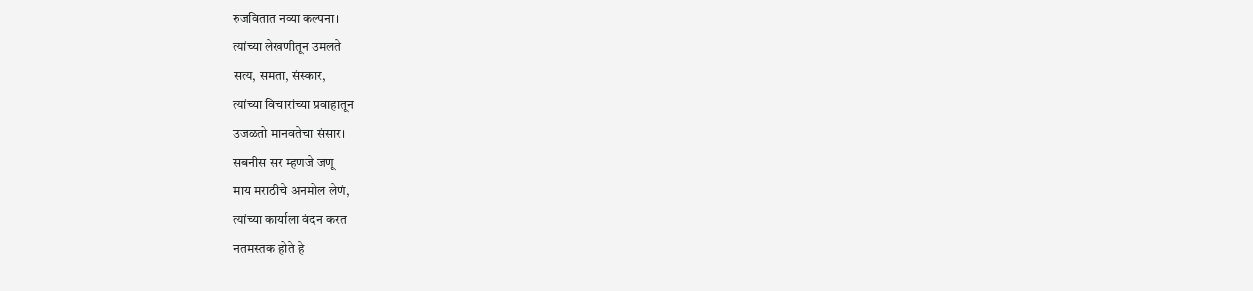रुजवितात नव्या कल्पना।
त्यांच्या लेखणीतून उमलते
सत्य, समता, संस्कार,
त्यांच्या विचारांच्या प्रवाहातून
उजळतो मानवतेचा संसार।
सबनीस सर म्हणजे जणू
माय मराठीचे अनमोल लेणं,
त्यांच्या कार्याला वंदन करत
नतमस्तक होते हे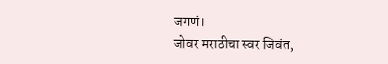जगणं।
जोवर मराठीचा स्वर जिवंत,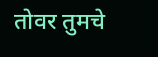तोवर तुमचे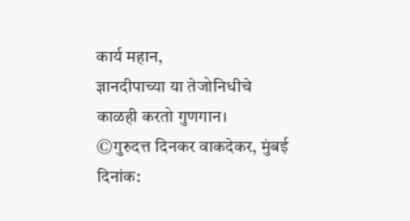कार्य महान,
ज्ञानदीपाच्या या तेजोनिधीचे
काळही करतो गुणगान।
©गुरुदत्त दिनकर वाकदेकर, मुंबई
दिनांक: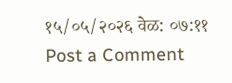१५/०५/२०२६ वेळ: ०७:११
Post a Comment